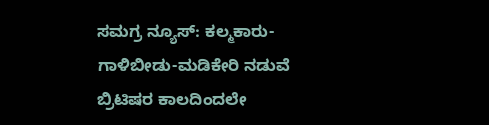ಸಮಗ್ರ ನ್ಯೂಸ್: ಕಲ್ಮಕಾರು- ಗಾಳಿಬೀಡು-ಮಡಿಕೇರಿ ನಡುವೆ ಬ್ರಿಟಿಷರ ಕಾಲದಿಂದಲೇ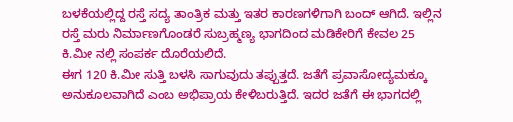ಬಳಕೆಯಲ್ಲಿದ್ದ ರಸ್ತೆ ಸದ್ಯ ತಾಂತ್ರಿಕ ಮತ್ತು ಇತರ ಕಾರಣಗಳಿಗಾಗಿ ಬಂದ್ ಆಗಿದೆ. ಇಲ್ಲಿನ ರಸ್ತೆ ಮರು ನಿರ್ಮಾಣಗೊಂಡರೆ ಸುಬ್ರಹ್ಮಣ್ಯ ಭಾಗದಿಂದ ಮಡಿಕೇರಿಗೆ ಕೇವಲ 25 ಕಿ.ಮೀ ನಲ್ಲಿ ಸಂಪರ್ಕ ದೊರೆಯಲಿದೆ.
ಈಗ 120 ಕಿ.ಮೀ ಸುತ್ತಿ ಬಳಸಿ ಸಾಗುವುದು ತಪ್ಪುತ್ತದೆ. ಜತೆಗೆ ಪ್ರವಾಸೋದ್ಯಮಕ್ಕೂ ಅನುಕೂಲವಾಗಿದೆ ಎಂಬ ಅಭಿಪ್ರಾಯ ಕೇಳಿಬರುತ್ತಿದೆ. ಇದರ ಜತೆಗೆ ಈ ಭಾಗದಲ್ಲಿ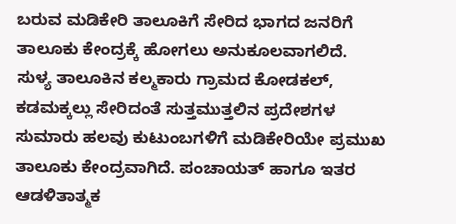ಬರುವ ಮಡಿಕೇರಿ ತಾಲೂಕಿಗೆ ಸೇರಿದ ಭಾಗದ ಜನರಿಗೆ ತಾಲೂಕು ಕೇಂದ್ರಕ್ಕೆ ಹೋಗಲು ಅನುಕೂಲವಾಗಲಿದೆ.
ಸುಳ್ಯ ತಾಲೂಕಿನ ಕಲ್ಮಕಾರು ಗ್ರಾಮದ ಕೋಡಕಲ್, ಕಡಮಕ್ಕಲ್ಲು ಸೇರಿದಂತೆ ಸುತ್ತಮುತ್ತಲಿನ ಪ್ರದೇಶಗಳ ಸುಮಾರು ಹಲವು ಕುಟುಂಬಗಳಿಗೆ ಮಡಿಕೇರಿಯೇ ಪ್ರಮುಖ ತಾಲೂಕು ಕೇಂದ್ರವಾಗಿದೆ. ಪಂಚಾಯತ್ ಹಾಗೂ ಇತರ ಆಡಳಿತಾತ್ಮಕ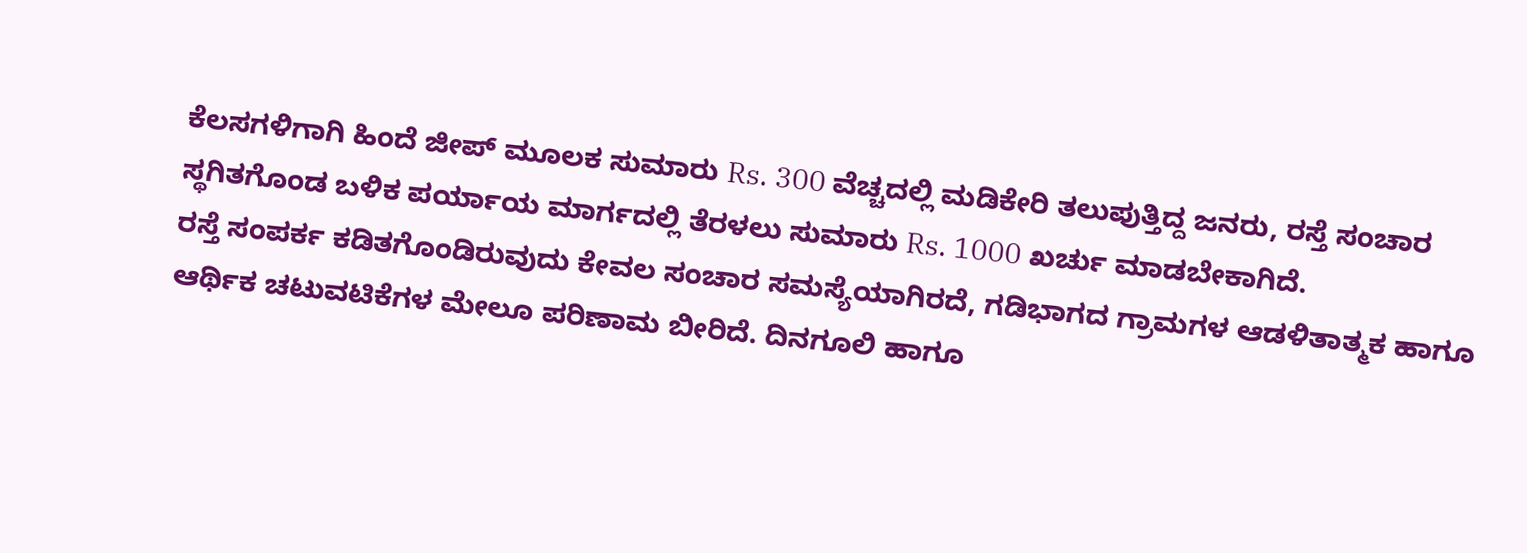ಕೆಲಸಗಳಿಗಾಗಿ ಹಿಂದೆ ಜೀಪ್ ಮೂಲಕ ಸುಮಾರು Rs. 300 ವೆಚ್ಚದಲ್ಲಿ ಮಡಿಕೇರಿ ತಲುಪುತ್ತಿದ್ದ ಜನರು, ರಸ್ತೆ ಸಂಚಾರ ಸ್ಥಗಿತಗೊಂಡ ಬಳಿಕ ಪರ್ಯಾಯ ಮಾರ್ಗದಲ್ಲಿ ತೆರಳಲು ಸುಮಾರು Rs. 1000 ಖರ್ಚು ಮಾಡಬೇಕಾಗಿದೆ.
ರಸ್ತೆ ಸಂಪರ್ಕ ಕಡಿತಗೊಂಡಿರುವುದು ಕೇವಲ ಸಂಚಾರ ಸಮಸ್ಯೆಯಾಗಿರದೆ, ಗಡಿಭಾಗದ ಗ್ರಾಮಗಳ ಆಡಳಿತಾತ್ಮಕ ಹಾಗೂ ಆರ್ಥಿಕ ಚಟುವಟಿಕೆಗಳ ಮೇಲೂ ಪರಿಣಾಮ ಬೀರಿದೆ. ದಿನಗೂಲಿ ಹಾಗೂ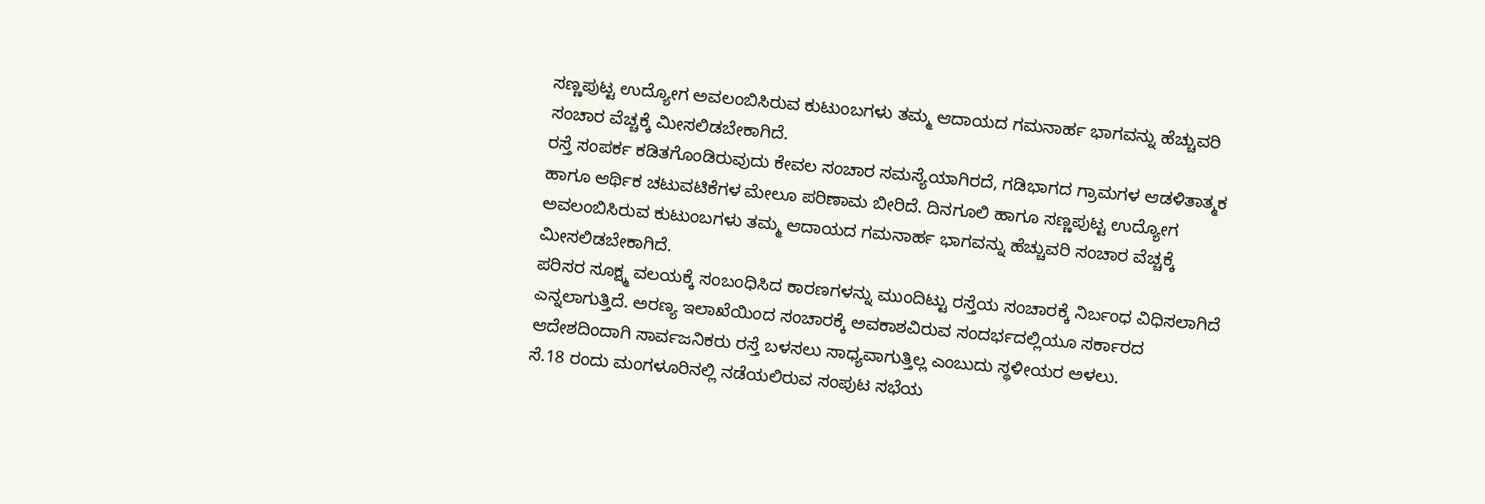ಸಣ್ಣಪುಟ್ಟ ಉದ್ಯೋಗ ಅವಲಂಬಿಸಿರುವ ಕುಟುಂಬಗಳು ತಮ್ಮ ಆದಾಯದ ಗಮನಾರ್ಹ ಭಾಗವನ್ನು ಹೆಚ್ಚುವರಿ ಸಂಚಾರ ವೆಚ್ಚಕ್ಕೆ ಮೀಸಲಿಡಬೇಕಾಗಿದೆ.
ರಸ್ತೆ ಸಂಪರ್ಕ ಕಡಿತಗೊಂಡಿರುವುದು ಕೇವಲ ಸಂಚಾರ ಸಮಸ್ಯೆಯಾಗಿರದೆ, ಗಡಿಭಾಗದ ಗ್ರಾಮಗಳ ಆಡಳಿತಾತ್ಮಕ ಹಾಗೂ ಆರ್ಥಿಕ ಚಟುವಟಿಕೆಗಳ ಮೇಲೂ ಪರಿಣಾಮ ಬೀರಿದೆ. ದಿನಗೂಲಿ ಹಾಗೂ ಸಣ್ಣಪುಟ್ಟ ಉದ್ಯೋಗ ಅವಲಂಬಿಸಿರುವ ಕುಟುಂಬಗಳು ತಮ್ಮ ಆದಾಯದ ಗಮನಾರ್ಹ ಭಾಗವನ್ನು ಹೆಚ್ಚುವರಿ ಸಂಚಾರ ವೆಚ್ಚಕ್ಕೆ ಮೀಸಲಿಡಬೇಕಾಗಿದೆ.
ಪರಿಸರ ಸೂಕ್ಷ್ಮ ವಲಯಕ್ಕೆ ಸಂಬಂಧಿಸಿದ ಕಾರಣಗಳನ್ನು ಮುಂದಿಟ್ಟು ರಸ್ತೆಯ ಸಂಚಾರಕ್ಕೆ ನಿರ್ಬಂಧ ವಿಧಿಸಲಾಗಿದೆ ಎನ್ನಲಾಗುತ್ತಿದೆ. ಅರಣ್ಯ ಇಲಾಖೆಯಿಂದ ಸಂಚಾರಕ್ಕೆ ಅವಕಾಶವಿರುವ ಸಂದರ್ಭದಲ್ಲಿಯೂ ಸರ್ಕಾರದ ಆದೇಶದಿಂದಾಗಿ ಸಾರ್ವಜನಿಕರು ರಸ್ತೆ ಬಳಸಲು ಸಾಧ್ಯವಾಗುತ್ತಿಲ್ಲ ಎಂಬುದು ಸ್ಥಳೀಯರ ಅಳಲು.
ಸೆ.18 ರಂದು ಮಂಗಳೂರಿನಲ್ಲಿ ನಡೆಯಲಿರುವ ಸಂಪುಟ ಸಭೆಯ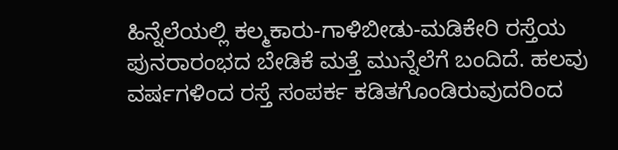ಹಿನ್ನೆಲೆಯಲ್ಲಿ ಕಲ್ಮಕಾರು-ಗಾಳಿಬೀಡು-ಮಡಿಕೇರಿ ರಸ್ತೆಯ ಪುನರಾರಂಭದ ಬೇಡಿಕೆ ಮತ್ತೆ ಮುನ್ನೆಲೆಗೆ ಬಂದಿದೆ. ಹಲವು ವರ್ಷಗಳಿಂದ ರಸ್ತೆ ಸಂಪರ್ಕ ಕಡಿತಗೊಂಡಿರುವುದರಿಂದ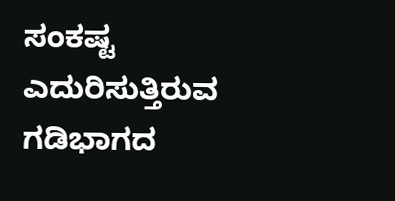ಸಂಕಷ್ಟ ಎದುರಿಸುತ್ತಿರುವ ಗಡಿಭಾಗದ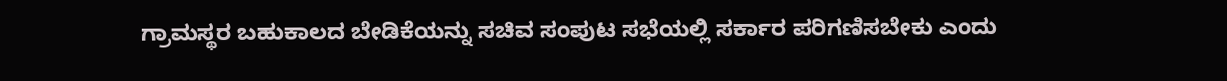ಗ್ರಾಮಸ್ಥರ ಬಹುಕಾಲದ ಬೇಡಿಕೆಯನ್ನು ಸಚಿವ ಸಂಪುಟ ಸಭೆಯಲ್ಲಿ ಸರ್ಕಾರ ಪರಿಗಣಿಸಬೇಕು ಎಂದು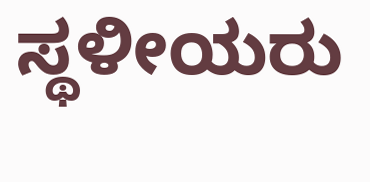ಸ್ಥಳೀಯರು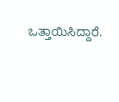ಒತ್ತಾಯಿಸಿದ್ದಾರೆ.